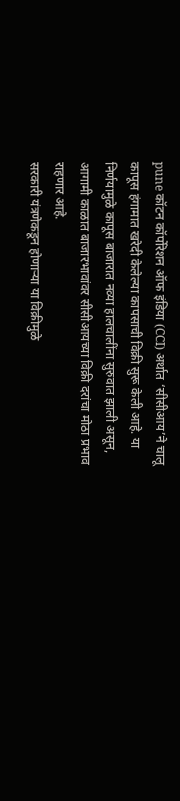pune कॉटन कॉर्पोरेशन ऑफ इंडिया (CCI) अर्थात ‘सीसीआय’ने चालू कापूस हंगामात खरेदी केलेल्या कापसाची विक्री सुरू केली आहे. या निर्णयामुळे कापूस बाजारात नव्या हालचालींना सुरुवात झाली असून, आगामी काळात बाजारभावांवर सीसीआयच्या विक्री दरांचा मोठा प्रभाव राहणार आहे.
सरकारी यंत्रणेकडून होणाऱ्या या विक्रीमुळे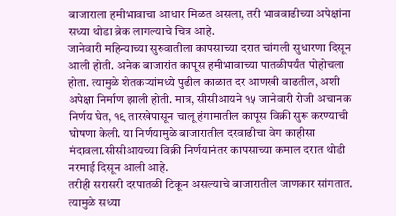बाजाराला हमीभावाचा आधार मिळत असला, तरी भाववाढीच्या अपेक्षांना सध्या थोडा ब्रेक लागल्याचे चित्र आहे.
जानेवारी महिन्याच्या सुरुवातीला कापसाच्या दरात चांगली सुधारणा दिसून आली होती. अनेक बाजारांत कापूस हमीभावाच्या पातळीपर्यंत पोहोचला होता. त्यामुळे शेतकऱ्यांमध्ये पुढील काळात दर आणखी वाढतील, अशी अपेक्षा निर्माण झाली होती. मात्र, सीसीआयने १५ जानेवारी रोजी अचानक निर्णय घेत, १९ तारखेपासून चालू हंगामातील कापूस विक्री सुरू करण्याची घोषणा केली. या निर्णयामुळे बाजारातील दरवाढीचा वेग काहीसा मंदावला.सीसीआयच्या विक्री निर्णयानंतर कापसाच्या कमाल दरात थोडी नरमाई दिसून आली आहे.
तरीही सरासरी दरपातळी टिकून असल्याचे बाजारातील जाणकार सांगतात. त्यामुळे सध्या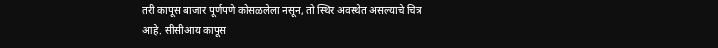तरी कापूस बाजार पूर्णपणे कोसळलेला नसून, तो स्थिर अवस्थेत असल्याचे चित्र आहे. सीसीआय कापूस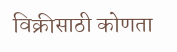विक्रीसाठी कोणता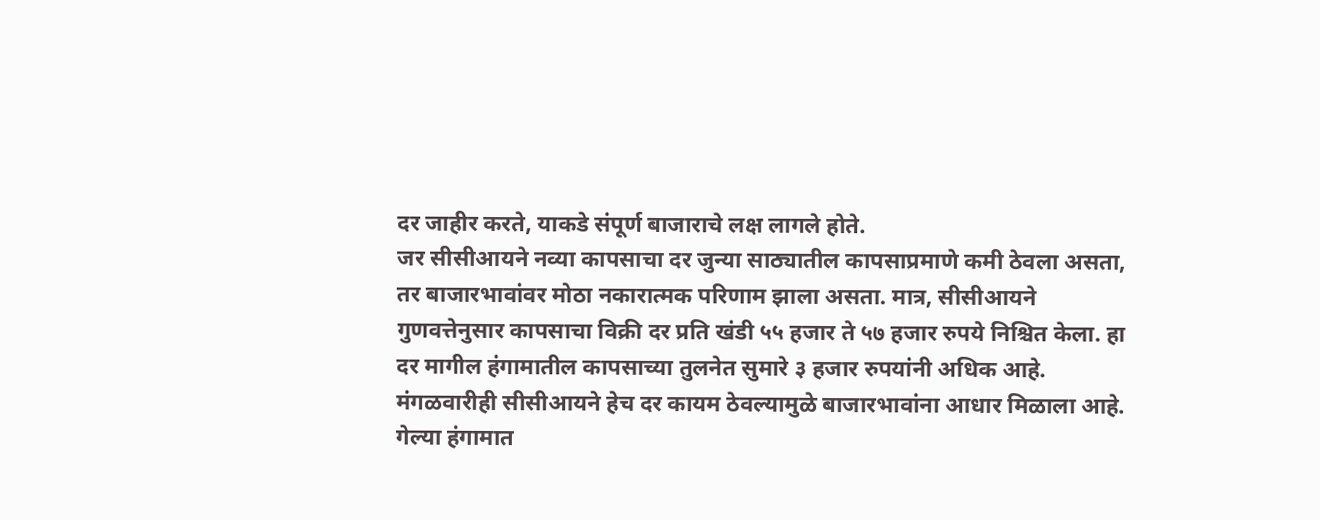दर जाहीर करते, याकडे संपूर्ण बाजाराचे लक्ष लागले होते.
जर सीसीआयने नव्या कापसाचा दर जुन्या साठ्यातील कापसाप्रमाणे कमी ठेवला असता, तर बाजारभावांवर मोठा नकारात्मक परिणाम झाला असता. मात्र, सीसीआयने गुणवत्तेनुसार कापसाचा विक्री दर प्रति खंडी ५५ हजार ते ५७ हजार रुपये निश्चित केला. हा दर मागील हंगामातील कापसाच्या तुलनेत सुमारे ३ हजार रुपयांनी अधिक आहे. मंगळवारीही सीसीआयने हेच दर कायम ठेवल्यामुळे बाजारभावांना आधार मिळाला आहे.
गेल्या हंगामात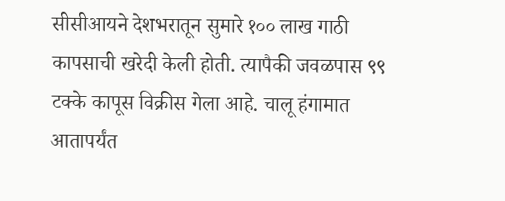सीसीआयने देशभरातून सुमारे १०० लाख गाठी कापसाची खरेदी केली होती. त्यापैकी जवळपास ९९ टक्के कापूस विक्रीस गेला आहे. चालू हंगामात आतापर्यंत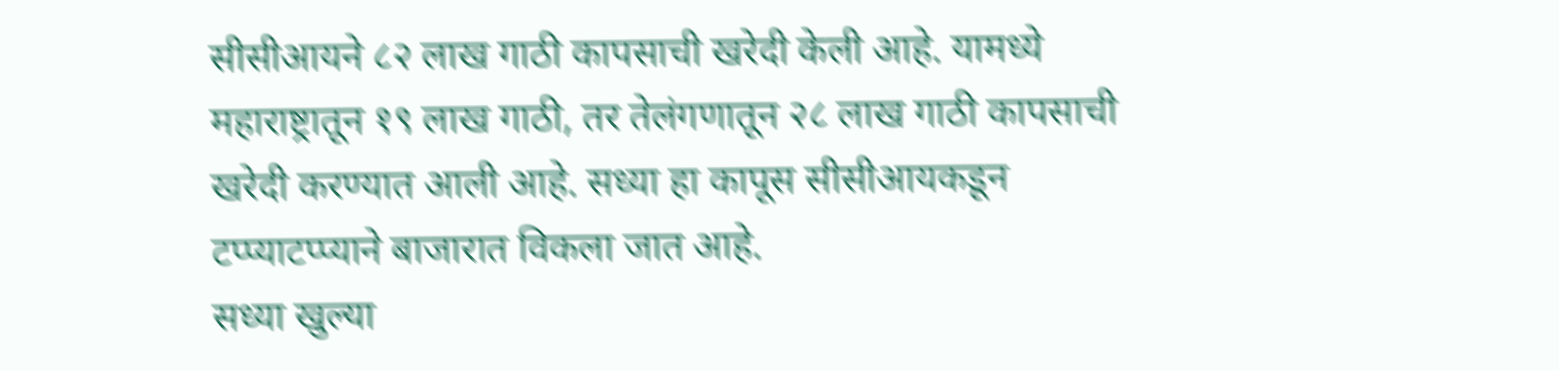सीसीआयने ८२ लाख गाठी कापसाची खरेदी केली आहे. यामध्ये महाराष्ट्रातून १९ लाख गाठी, तर तेलंगणातून २८ लाख गाठी कापसाची खरेदी करण्यात आली आहे. सध्या हा कापूस सीसीआयकडून टप्प्याटप्प्याने बाजारात विकला जात आहे.
सध्या खुल्या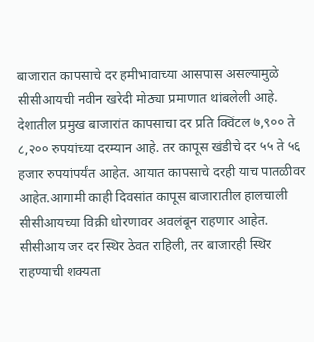बाजारात कापसाचे दर हमीभावाच्या आसपास असल्यामुळे सीसीआयची नवीन खरेदी मोठ्या प्रमाणात थांबलेली आहे. देशातील प्रमुख बाजारांत कापसाचा दर प्रति क्विंटल ७,९०० ते ८,२०० रुपयांच्या दरम्यान आहे. तर कापूस खंडीचे दर ५५ ते ५६ हजार रुपयांपर्यंत आहेत. आयात कापसाचे दरही याच पातळीवर आहेत.आगामी काही दिवसांत कापूस बाजारातील हालचाली सीसीआयच्या विक्री धोरणावर अवलंबून राहणार आहेत. सीसीआय जर दर स्थिर ठेवत राहिली, तर बाजारही स्थिर राहण्याची शक्यता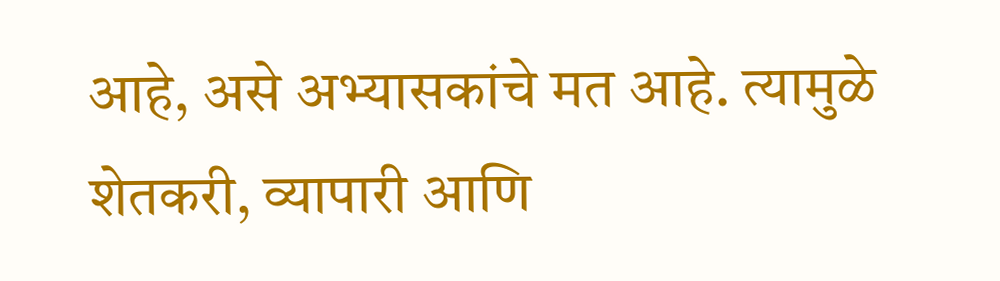आहे, असे अभ्यासकांचे मत आहे. त्यामुळे शेतकरी, व्यापारी आणि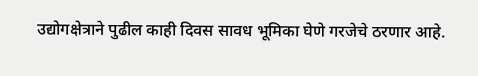उद्योगक्षेत्राने पुढील काही दिवस सावध भूमिका घेणे गरजेचे ठरणार आहे.